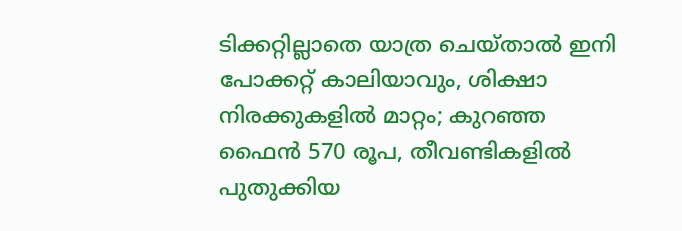ടിക്കറ്റില്ലാതെ യാത്ര ചെയ്താൽ ഇനി പോക്കറ്റ് കാലിയാവും, ശിക്ഷാ നിരക്കുകളിൽ മാറ്റം; കുറഞ്ഞ ഫൈൻ 570 രൂപ, തീവണ്ടികളിൽ പുതുക്കിയ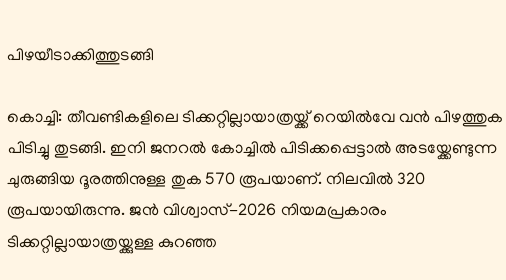പിഴയീടാക്കിത്തുടങ്ങി

കൊച്ചി: തീവണ്ടികളിലെ ടിക്കറ്റില്ലായാത്രയ്ക്ക് റെയിൽവേ വൻ പിഴത്തുക പിടിച്ചു തുടങ്ങി. ഇനി ജനറൽ കോച്ചിൽ പിടിക്കപ്പെട്ടാൽ അടയ്ക്കേണ്ടുന്ന ചുരുങ്ങിയ ദൂരത്തിനുള്ള തുക 570 രൂപയാണ്. നിലവിൽ 320 രൂപയായിരുന്നു. ജൻ വിശ്വാസ്-2026 നിയമപ്രകാരം ടിക്കറ്റില്ലായാത്രയ്ക്കുള്ള കുറഞ്ഞ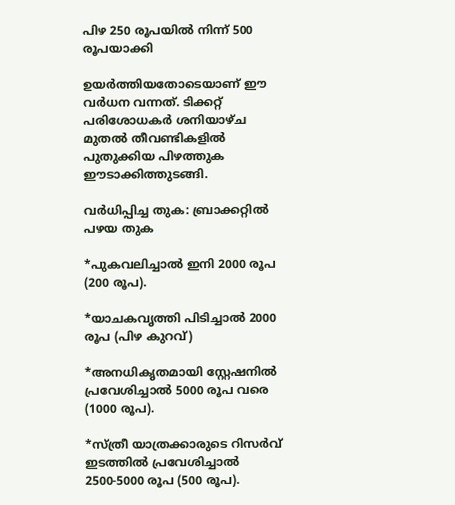പിഴ 250 രൂപയിൽ നിന്ന് 500 രൂപയാക്കി

ഉയർത്തിയതോടെയാണ് ഈ വർധന വന്നത്. ടിക്കറ്റ് പരിശോധകർ ശനിയാഴ്ച മുതൽ തീവണ്ടികളിൽ പുതുക്കിയ പിഴത്തുക ഈടാക്കിത്തുടങ്ങി.

വർധിപ്പിച്ച തുക: ബ്രാക്കറ്റിൽ പഴയ തുക

*പുകവലിച്ചാൽ ഇനി 2000 രൂപ (200 രൂപ).

*യാചകവൃത്തി പിടിച്ചാൽ 2000 രൂപ (പിഴ കുറവ്)

*അനധികൃതമായി സ്റ്റേഷനിൽ പ്രവേശിച്ചാൽ 5000 രൂപ വരെ (1000 രൂപ).

*സ്ത്രീ യാത്രക്കാരുടെ റിസർവ് ഇടത്തിൽ പ്രവേശിച്ചാൽ 2500-5000 രൂപ (500 രൂപ).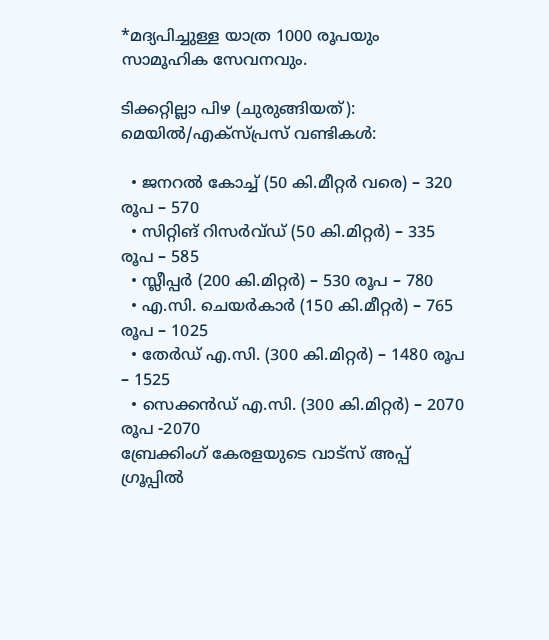*മദ്യപിച്ചുള്ള യാത്ര 1000 രൂപയും സാമൂഹിക സേവനവും.

ടിക്കറ്റില്ലാ പിഴ (ചുരുങ്ങിയത്): മെയിൽ/എക്സ്പ്രസ് വണ്ടികൾ:

  • ജനറൽ കോച്ച് (50 കി.മീറ്റർ വരെ) – 320 രൂപ – 570
  • സിറ്റിങ് റിസർവ്ഡ് (50 കി.മിറ്റർ) – 335 രൂപ – 585
  • സ്ലീപ്പർ (200 കി.മിറ്റർ) – 530 രൂപ – 780
  • എ.സി. ചെയർകാർ (150 കി.മീറ്റർ) – 765 രൂപ – 1025
  • തേർഡ് എ.സി. (300 കി.മിറ്റർ) – 1480 രൂപ – 1525
  • സെക്കൻഡ് എ.സി. (300 കി.മിറ്റർ) – 2070 രൂപ -2070
ബ്രേക്കിംഗ് കേരളയുടെ വാട്സ് അപ്പ് ഗ്രൂപ്പിൽ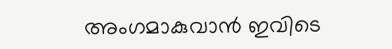അംഗമാകുവാൻ ഇവിടെ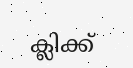ക്ലിക്ക്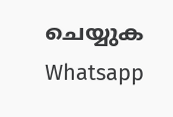ചെയ്യുക Whatsapp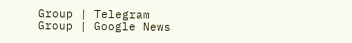Group | Telegram Group | Google News